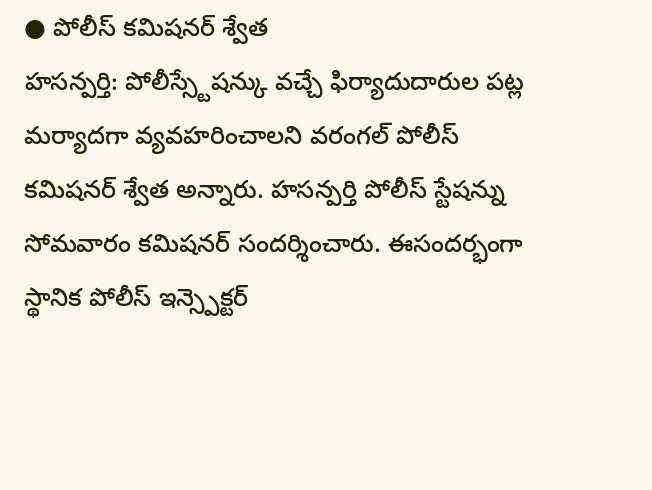● పోలీస్ కమిషనర్ శ్వేత
హసన్పర్తి: పోలీస్స్టేషన్కు వచ్చే ఫిర్యాదుదారుల పట్ల మర్యాదగా వ్యవహరించాలని వరంగల్ పోలీస్ కమిషనర్ శ్వేత అన్నారు. హసన్పర్తి పోలీస్ స్టేషన్ను సోమవారం కమిషనర్ సందర్శించారు. ఈసందర్భంగా స్థానిక పోలీస్ ఇన్స్పెక్టర్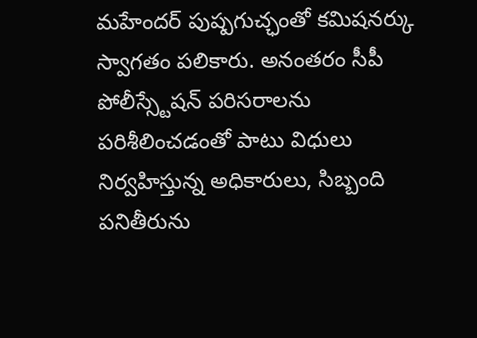మహేందర్ పుష్పగుచ్ఛంతో కమిషనర్కు స్వాగతం పలికారు. అనంతరం సీపీ పోలీస్స్టేషన్ పరిసరాలను పరిశీలించడంతో పాటు విధులు నిర్వహిస్తున్న అధికారులు, సిబ్బంది పనితీరును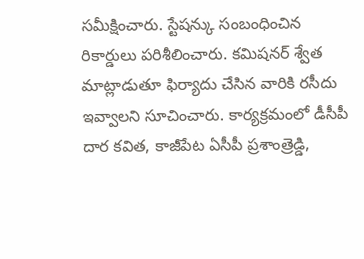సమీక్షించారు. స్టేషన్కు సంబంధించిన రికార్డులు పరిశీలించారు. కమిషనర్ శ్వేత మాట్లాడుతూ ఫిర్యాదు చేసిన వారికి రసీదు ఇవ్వాలని సూచించారు. కార్యక్రమంలో డీసీపీ దార కవిత, కాజీపేట ఏసీపీ ప్రశాంత్రెడ్డి,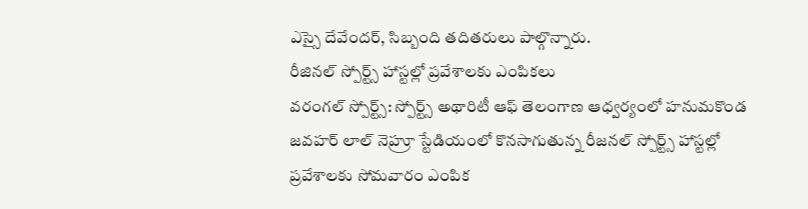ఎస్సై దేవేందర్, సిబ్బంది తదితరులు పాల్గొన్నారు.
రీజినల్ స్పోర్ట్స్ హాస్టల్లో ప్రవేశాలకు ఎంపికలు
వరంగల్ స్పోర్ట్స్: స్పోర్ట్స్ అథారిటీ ఆఫ్ తెలంగాణ ఆధ్వర్యంలో హనుమకొండ జవహర్ లాల్ నెహ్రూ స్టేడియంలో కొనసాగుతున్న రీజనల్ స్పోర్ట్స్ హాస్టల్లో ప్రవేశాలకు సోమవారం ఎంపిక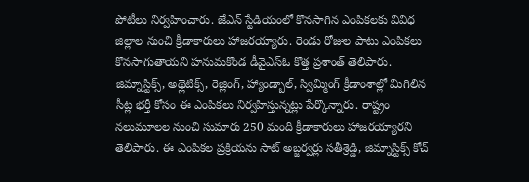పోటీలు నిర్వహించారు. జేఎన్ స్టేడియంలో కొనసాగిన ఎంపికలకు వివిధ జిల్లాల నుంచి క్రీడాకారులు హాజరయ్యారు. రెండు రోజుల పాటు ఎంపికలు కొనసాగుతాయని హనుమకొండ డీవైఎస్ఓ కొత్త ప్రశాంత్ తెలిపారు. జిమ్నాస్టిక్స్, అథ్లెటిక్స్, రెజ్లింగ్, హ్యాండ్బాల్, స్విమ్మింగ్ క్రీడాంశాల్లో మిగిలిన సీట్ల భర్తీ కోసం ఈ ఎంపికలు నిర్వహిస్తున్నట్లు పేర్కొన్నారు. రాష్ట్రం నలుమూలల నుంచి సుమారు 250 మంది క్రీడాకారులు హాజరయ్యారని తెలిపారు. ఈ ఎంపికల ప్రక్రియను సాట్ అబ్జర్వర్లు సతీశ్రెడ్డి, జిమ్నాస్టిక్స్ కోచ్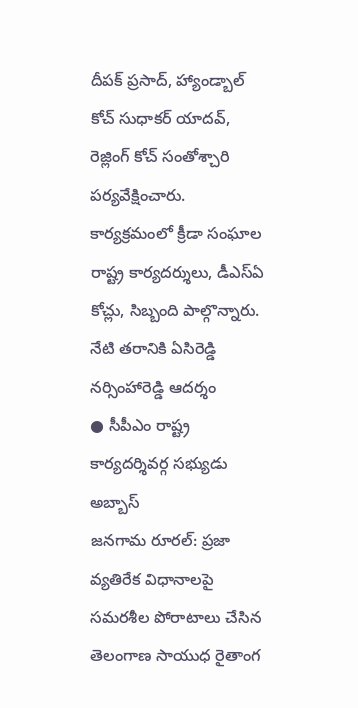దీపక్ ప్రసాద్, హ్యాండ్బాల్ కోచ్ సుధాకర్ యాదవ్, రెజ్లింగ్ కోచ్ సంతోశ్చారి పర్యవేక్షించారు. కార్యక్రమంలో క్రీడా సంఘాల రాష్ట్ర కార్యదర్శులు, డీఎస్ఏ కోచ్లు, సిబ్బంది పాల్గొన్నారు.
నేటి తరానికి ఏసిరెడ్డి
నర్సింహారెడ్డి ఆదర్శం
● సీపీఎం రాష్ట్ర కార్యదర్శివర్గ సభ్యుడు అబ్బాస్
జనగామ రూరల్: ప్రజా వ్యతిరేక విధానాలపై సమరశీల పోరాటాలు చేసిన తెలంగాణ సాయుధ రైతాంగ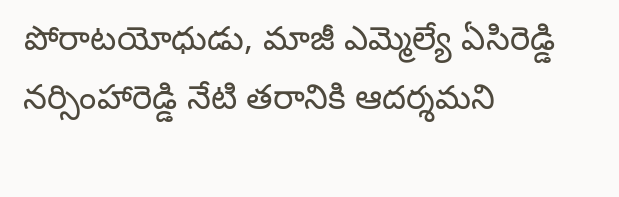పోరాటయోధుడు, మాజీ ఎమ్మెల్యే ఏసిరెడ్డి నర్సింహారెడ్డి నేటి తరానికి ఆదర్శమని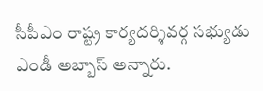సీపీఎం రాష్ట్ర కార్యదర్శివర్గ సభ్యుడు ఎండీ అబ్బాస్ అన్నారు.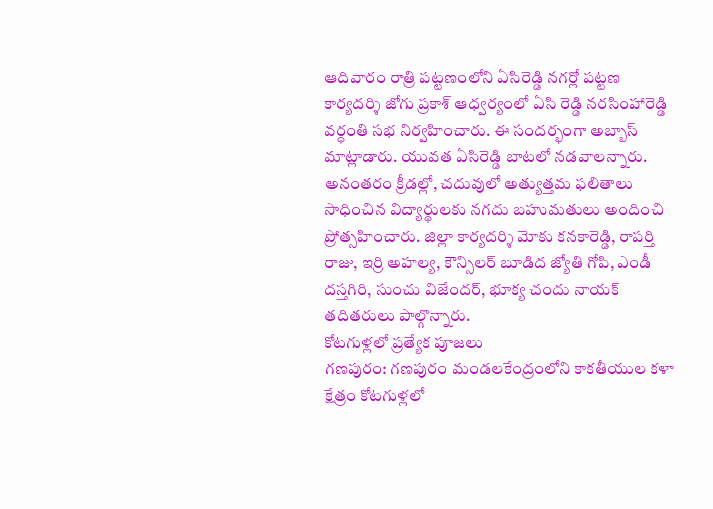ఆదివారం రాత్రి పట్టణంలోని ఏసిరెడ్డి నగర్లో పట్టణ కార్యదర్శి జోగు ప్రకాశ్ ఆధ్వర్యంలో ఏసి రెడ్డి నరసింహారెడ్డి వర్ధంతి సభ నిర్వహించారు. ఈ సందర్భంగా అబ్బాస్ మాట్లాడారు. యువత ఏసిరెడ్డి బాటలో నడవాలన్నారు. అనంతరం క్రీడల్లో, చదువులో అత్యుత్తమ ఫలితాలు సాధించిన విద్యార్థులకు నగదు బహుమతులు అందించి ప్రోత్సహించారు. జిల్లా కార్యదర్శి మోకు కనకారెడ్డి, రాపర్తి రాజు, ఇర్రి అహల్య, కౌన్సిలర్ బూడిద జ్యోతి గోపి, ఎండీ దస్తగిరి, సుంచు విజేందర్, భూక్య చందు నాయక్ తదితరులు పాల్గొన్నారు.
కోటగుళ్లలో ప్రత్యేక పూజలు
గణపురం: గణపురం మండలకేంద్రంలోని కాకతీయుల కళా క్షేత్రం కోటగుళ్లలో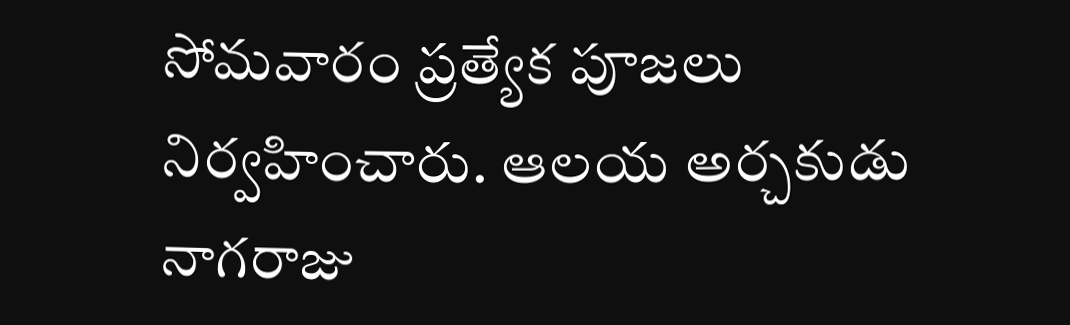సోమవారం ప్రత్యేక పూజలు నిర్వహించారు. ఆలయ అర్చకుడు నాగరాజు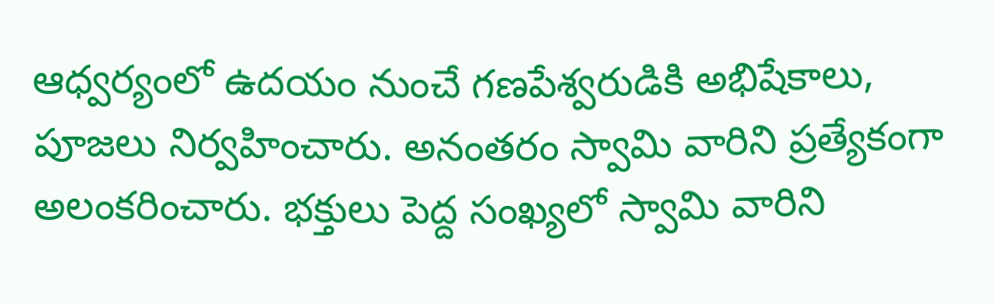ఆధ్వర్యంలో ఉదయం నుంచే గణపేశ్వరుడికి అభిషేకాలు, పూజలు నిర్వహించారు. అనంతరం స్వామి వారిని ప్రత్యేకంగా అలంకరించారు. భక్తులు పెద్ద సంఖ్యలో స్వామి వారిని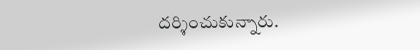దర్శించుకున్నారు.